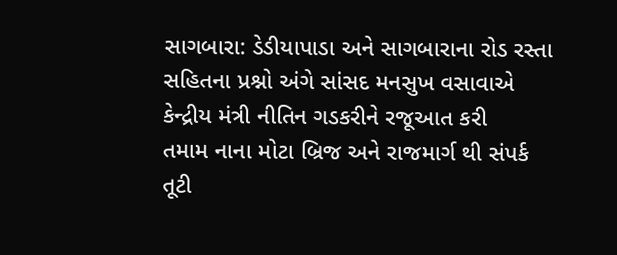સાગબારા: ડેડીયાપાડા અને સાગબારાના રોડ રસ્તા સહિતના પ્રશ્નો અંગે સાંસદ મનસુખ વસાવાએ કેન્દ્રીય મંત્રી નીતિન ગડકરીને રજૂઆત કરી
તમામ નાના મોટા બ્રિજ અને રાજમાર્ગ થી સંપર્ક તૂટી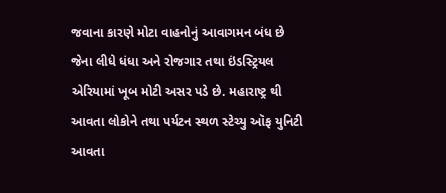જવાના કારણે મોટા વાહનોનું આવાગમન બંધ છે જેના લીધે ધંધા અને રોજગાર તથા ઇંડસ્ટ્રિયલ એરિયામાં ખૂબ મોટી અસર પડે છે. મહારાષ્ટ્ર થી આવતા લોકોને તથા પર્યટન સ્થળ સ્ટેચ્યુ ઑફ યુનિટી આવતા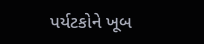પર્યટકોને ખૂબ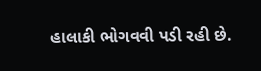હાલાકી ભોગવવી પડી રહી છે.